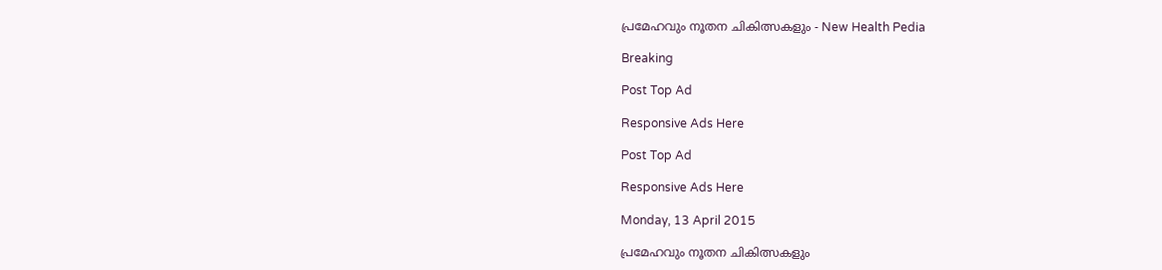പ്രമേഹവും നൂതന ചികിത്സകളും - New Health Pedia

Breaking

Post Top Ad

Responsive Ads Here

Post Top Ad

Responsive Ads Here

Monday, 13 April 2015

പ്രമേഹവും നൂതന ചികിത്സകളും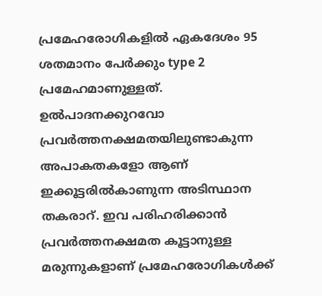പ്രമേഹരോഗികളില്‍ ഏകദേശം 95 ശതമാനം പേര്‍ക്കും type 2 പ്രമേഹമാണുള്ളത്. ഉല്‍പാദനക്കുറവോ പ്രവര്‍ത്തനക്ഷമതയിലുണ്ടാകുന്ന അപാകതകളോ ആണ് ഇക്കൂട്ടരില്‍കാണുന്ന അടിസ്ഥാന തകരാറ്. ഇവ പരിഹരിക്കാന്‍ പ്രവര്‍ത്തനക്ഷമത കൂട്ടാനുള്ള മരുന്നുകളാണ് പ്രമേഹരോഗികള്‍ക്ക്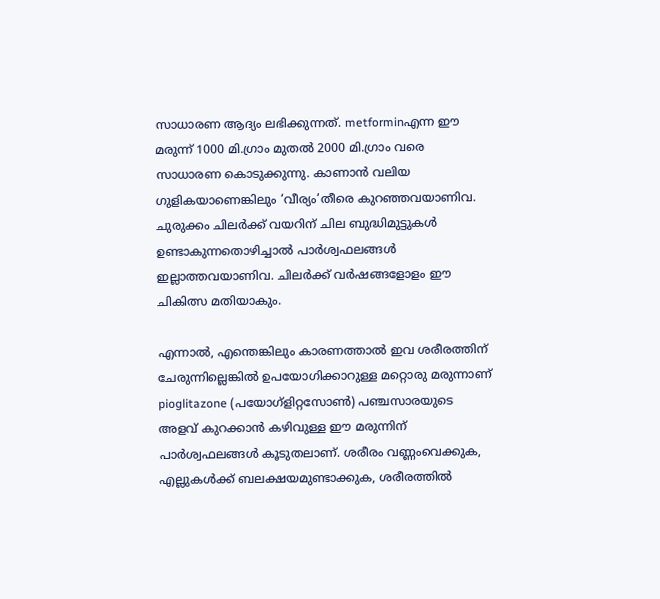സാധാരണ ആദ്യം ലഭിക്കുന്നത്. metforminഎന്ന ഈ മരുന്ന് 1000 മി.ഗ്രാം മുതല്‍ 2000 മി.ഗ്രാം വരെ സാധാരണ കൊടുക്കുന്നു. കാണാന്‍ വലിയ ഗുളികയാണെങ്കിലും ‘വീര്യം’തീരെ കുറഞ്ഞവയാണിവ. ചുരുക്കം ചിലര്‍ക്ക് വയറിന് ചില ബുദ്ധിമുട്ടുകള്‍ ഉണ്ടാകുന്നതൊഴിച്ചാല്‍ പാര്‍ശ്വഫലങ്ങള്‍ ഇല്ലാത്തവയാണിവ. ചിലര്‍ക്ക് വര്‍ഷങ്ങളോളം ഈ ചികിത്സ മതിയാകും.

എന്നാല്‍, എന്തെങ്കിലും കാരണത്താല്‍ ഇവ ശരീരത്തിന് ചേരുന്നില്ലെങ്കില്‍ ഉപയോഗിക്കാറുള്ള മറ്റൊരു മരുന്നാണ് pioglitazone (പയോഗ്ളിറ്റസോണ്‍) പഞ്ചസാരയുടെ അളവ് കുറക്കാന്‍ കഴിവുള്ള ഈ മരുന്നിന് പാര്‍ശ്വഫലങ്ങള്‍ കൂടുതലാണ്. ശരീരം വണ്ണംവെക്കുക, എല്ലുകള്‍ക്ക് ബലക്ഷയമുണ്ടാക്കുക, ശരീരത്തില്‍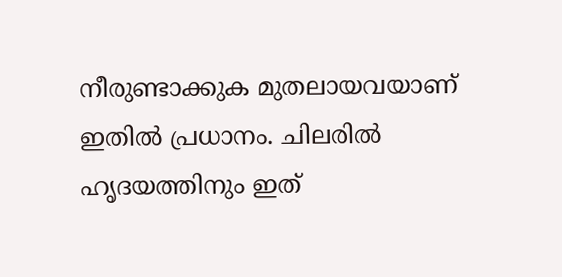നീരുണ്ടാക്കുക മുതലായവയാണ് ഇതില്‍ പ്രധാനം. ചിലരില്‍ ഹൃദയത്തിനും ഇത്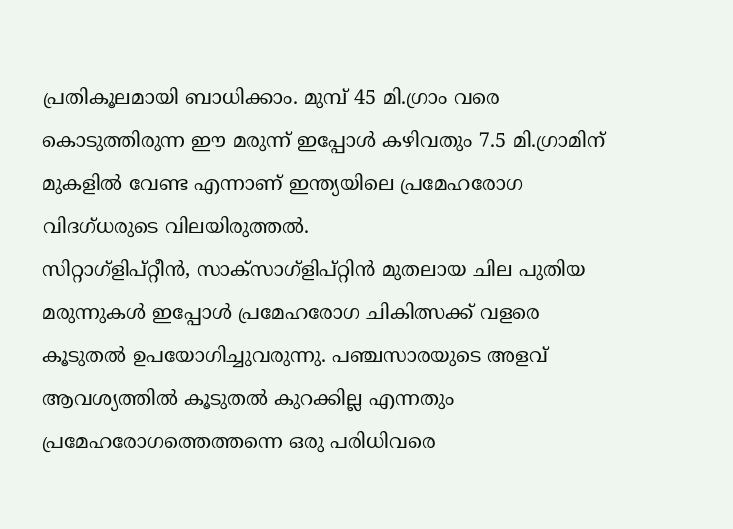പ്രതികൂലമായി ബാധിക്കാം. മുമ്പ് 45 മി.ഗ്രാം വരെ കൊടുത്തിരുന്ന ഈ മരുന്ന് ഇപ്പോള്‍ കഴിവതും 7.5 മി.ഗ്രാമിന് മുകളില്‍ വേണ്ട എന്നാണ് ഇന്ത്യയിലെ പ്രമേഹരോഗ വിദഗ്ധരുടെ വിലയിരുത്തല്‍.
സിറ്റാഗ്ളിപ്റ്റീന്‍, സാക്സാഗ്ളിപ്റ്റിന്‍ മുതലായ ചില പുതിയ മരുന്നുകള്‍ ഇപ്പോള്‍ പ്രമേഹരോഗ ചികിത്സക്ക് വളരെ കൂടുതല്‍ ഉപയോഗിച്ചുവരുന്നു. പഞ്ചസാരയുടെ അളവ് ആവശ്യത്തില്‍ കൂടുതല്‍ കുറക്കില്ല എന്നതും പ്രമേഹരോഗത്തെത്തന്നെ ഒരു പരിധിവരെ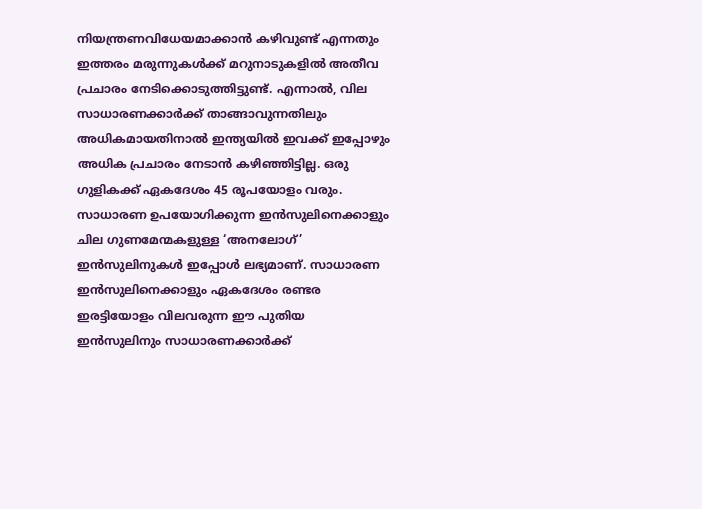നിയന്ത്രണവിധേയമാക്കാന്‍ കഴിവുണ്ട് എന്നതും ഇത്തരം മരുന്നുകള്‍ക്ക് മറുനാടുകളില്‍ അതീവ പ്രചാരം നേടിക്കൊടുത്തിട്ടുണ്ട്. എന്നാല്‍, വില സാധാരണക്കാര്‍ക്ക് താങ്ങാവുന്നതിലും അധികമായതിനാല്‍ ഇന്ത്യയില്‍ ഇവക്ക് ഇപ്പോഴും അധിക പ്രചാരം നേടാന്‍ കഴിഞ്ഞിട്ടില്ല. ഒരു ഗുളികക്ക് ഏകദേശം 45 രൂപയോളം വരും.
സാധാരണ ഉപയോഗിക്കുന്ന ഇന്‍സുലിനെക്കാളും ചില ഗുണമേന്മകളുള്ള ‘അനലോഗ്’ ഇന്‍സുലിനുകള്‍ ഇപ്പോള്‍ ലഭ്യമാണ്. സാധാരണ ഇന്‍സുലിനെക്കാളും ഏകദേശം രണ്ടര ഇരട്ടിയോളം വിലവരുന്ന ഈ പുതിയ ഇന്‍സുലിനും സാധാരണക്കാര്‍ക്ക്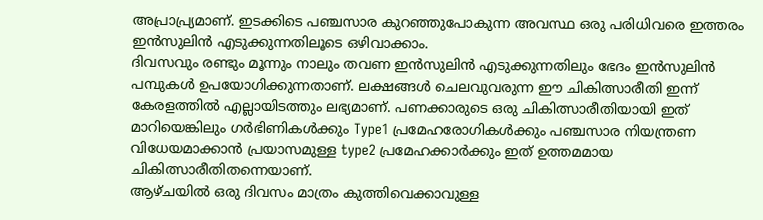അപ്രാപ്ര്യമാണ്. ഇടക്കിടെ പഞ്ചസാര കുറഞ്ഞുപോകുന്ന അവസ്ഥ ഒരു പരിധിവരെ ഇത്തരം ഇന്‍സുലിന്‍ എടുക്കുന്നതിലൂടെ ഒഴിവാക്കാം.
ദിവസവും രണ്ടും മൂന്നും നാലും തവണ ഇന്‍സുലിന്‍ എടുക്കുന്നതിലും ഭേദം ഇന്‍സുലിന്‍ പമ്പുകള്‍ ഉപയോഗിക്കുന്നതാണ്. ലക്ഷങ്ങള്‍ ചെലവുവരുന്ന ഈ ചികിത്സാരീതി ഇന്ന് കേരളത്തില്‍ എല്ലായിടത്തും ലഭ്യമാണ്. പണക്കാരുടെ ഒരു ചികിത്സാരീതിയായി ഇത് മാറിയെങ്കിലും ഗര്‍ഭിണികള്‍ക്കും Type1 പ്രമേഹരോഗികള്‍ക്കും പഞ്ചസാര നിയന്ത്രണ വിധേയമാക്കാന്‍ പ്രയാസമുള്ള type2 പ്രമേഹക്കാര്‍ക്കും ഇത് ഉത്തമമായ ചികിത്സാരീതിതന്നെയാണ്.
ആഴ്ചയില്‍ ഒരു ദിവസം മാത്രം കുത്തിവെക്കാവുള്ള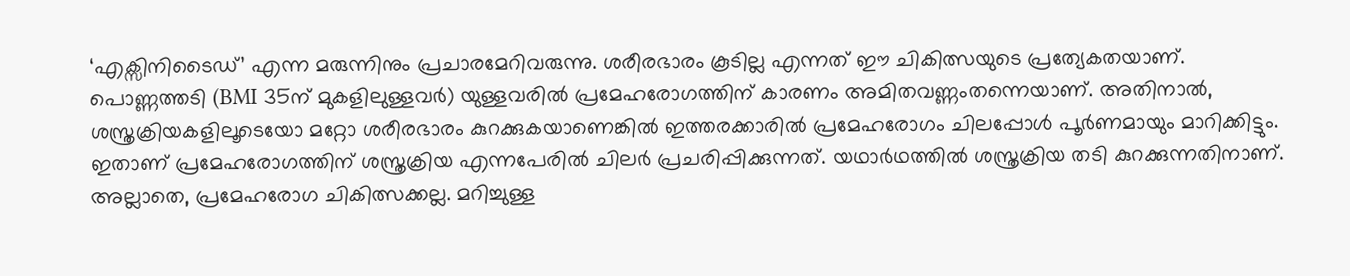‘എക്സിനിടൈഡ്’ എന്ന മരുന്നിനും പ്രചാരമേറിവരുന്നു. ശരീരഭാരം കൂടില്ല എന്നത് ഈ ചികിത്സയുടെ പ്രത്യേകതയാണ്.
പൊണ്ണത്തടി (BMI 35ന് മുകളിലുള്ളവര്‍) യുള്ളവരില്‍ പ്രമേഹരോഗത്തിന് കാരണം അമിതവണ്ണംതന്നെയാണ്. അതിനാല്‍, ശസ്ത്രക്രിയകളിലൂടെയോ മറ്റോ ശരീരഭാരം കുറക്കുകയാണെങ്കില്‍ ഇത്തരക്കാരില്‍ പ്രമേഹരോഗം ചിലപ്പോള്‍ പൂര്‍ണമായും മാറിക്കിട്ടും. ഇതാണ് പ്രമേഹരോഗത്തിന് ശസ്ത്രക്രിയ എന്നപേരില്‍ ചിലര്‍ പ്രചരിപ്പിക്കുന്നത്. യഥാര്‍ഥത്തില്‍ ശസ്ത്രക്രിയ തടി കുറക്കുന്നതിനാണ്. അല്ലാതെ, പ്രമേഹരോഗ ചികിത്സക്കല്ല. മറിച്ചുള്ള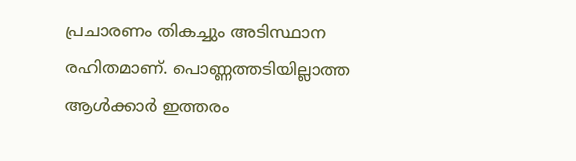പ്രചാരണം തികച്ചും അടിസ്ഥാന രഹിതമാണ്. പൊണ്ണത്തടിയില്ലാത്ത ആള്‍ക്കാര്‍ ഇത്തരം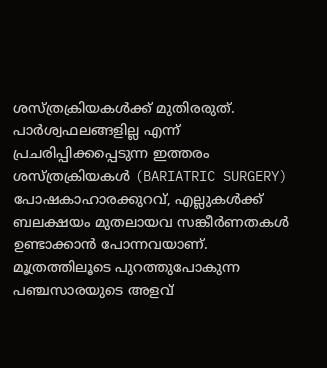ശസ്ത്രക്രിയകള്‍ക്ക് മുതിരരുത്. പാര്‍ശ്വഫലങ്ങളില്ല എന്ന് പ്രചരിപ്പിക്കപ്പെടുന്ന ഇത്തരം ശസ്ത്രക്രിയകള്‍ (BARIATRIC SURGERY) പോഷകാഹാരക്കുറവ്, എല്ലുകള്‍ക്ക് ബലക്ഷയം മുതലായവ സങ്കീര്‍ണതകള്‍ ഉണ്ടാക്കാന്‍ പോന്നവയാണ്.
മൂത്രത്തിലൂടെ പുറത്തുപോകുന്ന പഞ്ചസാരയുടെ അളവ്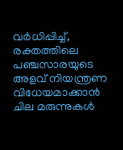വര്‍ധിപ്പിച്ച്, രക്തത്തിലെ പഞ്ചസാരയുടെ അളവ് നിയന്ത്രണ വിധേയമാക്കാന്‍ ചില മരുന്നുകള്‍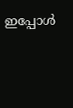ഇപ്പോള്‍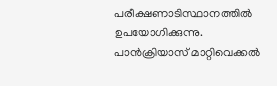പരീക്ഷണാടിസ്ഥാനത്തില്‍ ഉപയോഗിക്കുന്നു.
പാന്‍ക്രിയാസ് മാറ്റിവെക്കല്‍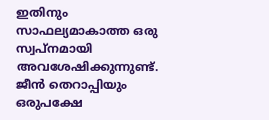ഇതിനും സാഫല്യമാകാത്ത ഒരു സ്വപ്നമായി അവശേഷിക്കുന്നുണ്ട്. ജീന്‍ തെറാപ്പിയും ഒരുപക്ഷേ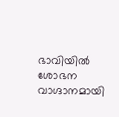ഭാവിയില്‍ ശോഭന വാഗ്ദാനമായി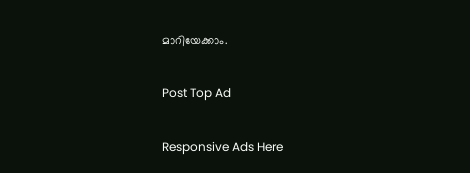മാറിയേക്കാം.

Post Top Ad

Responsive Ads Here